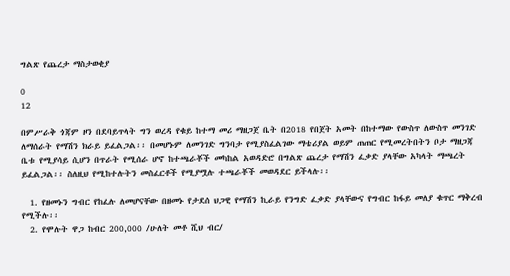ግልጽ የጨረታ ማስታወቂያ

0
12

በምሥራቅ ጎጃም ዞን በደባይጥላት ግን ወረዳ የቁይ ከተማ መሪ ማዘጋጀ ቤት በ2018 የበጀት አመት በከተማው የውስጥ ለውስጥ መንገድ ለማሰራት የማሽን ክራይ ይፈልጋል፡፡ በመሆኑም ለመንገድ ግንባታ የሚያስፈልገው ማቴሪያል ወይም ጠጠር የሚመረትበትን ቦታ ማዘጋጃ ቤቱ የሚያሳይ ሲሆን በጥራት የሚሰራ ሆኖ ከተጫራቾች መካከል አወዳድሮ በግልጽ ጨረታ የማሽን ፈቃድ ያላቸው አካላት ማጫረት ይፈልጋል፡፡ ስለዚህ የሚከተሉትን መስፈርቶች የሚያሟሉ ተጫራቾች መወዳደር ይችላሉ፡፡

  1. የዘመኑን ግብር የከፈሉ ለመሆናቸው በዘመኑ የታደሰ ህጋዊ የማሽን ኪራይ የንግድ ፈቃድ ያላቸውና የግብር ከፋይ መለያ ቁጥር ማቅረብ የሚችሉ፡፡
  2. የሞሉት ዋጋ ከብር 200,000 /ሁለት መቶ ሺህ ብር/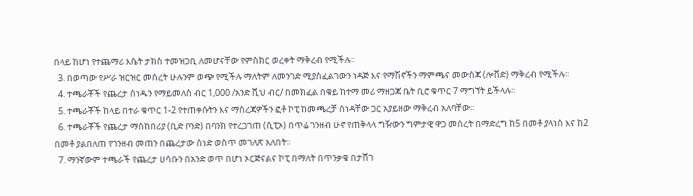በላይ ከሆነ የተጨማሪ እሴት ታክስ ተመዝጋቢ ለመሆናቸው የምስክር ወረቀት ማቅረብ የሚችሉ፡፡
  3. በወጣው የሥራ ዝርዝር መሰረት ሁሉንም ወጭ የሚችሉ ማለትም ለመንገድ ሚያስፈልገውን ነዳጅ እና የማሽኖችን ማምጫና መውሰጃ (ሎቨድ) ማቅረብ የሚችሉ፡፡
  4. ተጫራቾች የጨረታ ሰነዱን የማይመለስ ብር 1,000 /አንድ ሺህ ብር/ በመክፈል በቁይ ከተማ መሪ ማዘጋጃ ቤት ቢሮ ቁጥር 7 ማግኘት ይችላሉ፡፡
  5. ተጫራቾች ከላይ በተራ ቁጥር 1-2 የተጠቀሱትን እና ማስረጃዎችን ፎቶ ኮፒ ከመጫረቻ ሰነዳቸው ጋር አያይዘው ማቅረብ አለባቸው፡፡
  6. ተጫራቾች የጨረታ ማስከበሪያ (ቢድ ቦንድ) በባንክ የተረጋገጠ (ሲፒኦ) በጥሬ ገንዘብ ሁኖ የጠቅላላ ግዥውን ግምታዊ ዋጋ መሰረት በማድረግ ከ5 በመቶ ያላነሰ እና ከ2 በመቶ ያልበለጠ የገንዘብ መጠን በጨረታው ሰነድ ወስጥ መገለጽ አለበት፡፡
  7. ማንኛውም ተጫራች የጨረታ ሀሳቡን በአንድ ወጥ በሆነ ኦርጅናልና ኮፒ በማለት በጥንቃቄ በታሸገ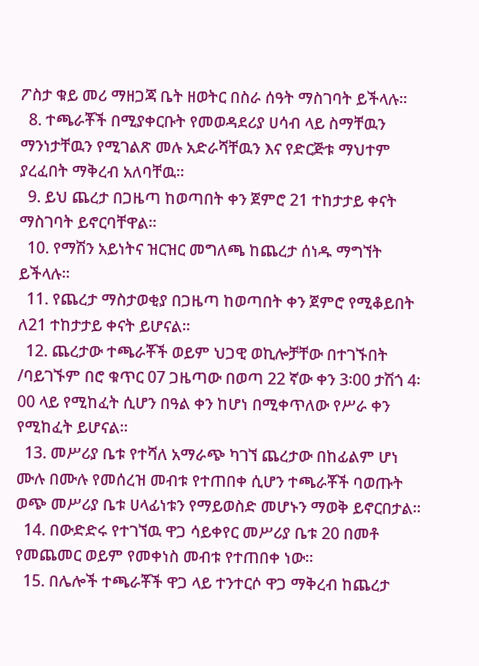ፖስታ ቁይ መሪ ማዘጋጃ ቤት ዘወትር በስራ ሰዓት ማስገባት ይችላሉ፡፡
  8. ተጫራቾች በሚያቀርቡት የመወዳደሪያ ሀሳብ ላይ ስማቸዉን ማንነታቸዉን የሚገልጽ መሉ አድራሻቸዉን እና የድርጅቱ ማህተም ያረፈበት ማቅረብ አለባቸዉ፡፡
  9. ይህ ጨረታ በጋዜጣ ከወጣበት ቀን ጀምሮ 21 ተከታታይ ቀናት ማስገባት ይኖርባቸዋል፡፡
  10. የማሽን አይነትና ዝርዝር መግለጫ ከጨረታ ሰነዱ ማግኘት ይችላሉ፡፡
  11. የጨረታ ማስታወቂያ በጋዜጣ ከወጣበት ቀን ጀምሮ የሚቆይበት ለ21 ተከታታይ ቀናት ይሆናል፡፡
  12. ጨረታው ተጫራቾች ወይም ህጋዊ ወኪሎቻቸው በተገኙበት /ባይገኙም በሮ ቁጥር 07 ጋዜጣው በወጣ 22 ኛው ቀን 3፡00 ታሽጎ 4፡00 ላይ የሚከፈት ሲሆን በዓል ቀን ከሆነ በሚቀጥለው የሥራ ቀን የሚከፈት ይሆናል፡፡
  13. መሥሪያ ቤቱ የተሻለ አማራጭ ካገኘ ጨረታው በከፊልም ሆነ ሙሉ በሙሉ የመሰረዝ መብቱ የተጠበቀ ሲሆን ተጫራቾች ባወጡት ወጭ መሥሪያ ቤቱ ሀላፊነቱን የማይወስድ መሆኑን ማወቅ ይኖርበታል፡፡
  14. በውድድሩ የተገኘዉ ዋጋ ሳይቀየር መሥሪያ ቤቱ 20 በመቶ የመጨመር ወይም የመቀነስ መብቱ የተጠበቀ ነው፡፡
  15. በሌሎች ተጫራቾች ዋጋ ላይ ተንተርሶ ዋጋ ማቅረብ ከጨረታ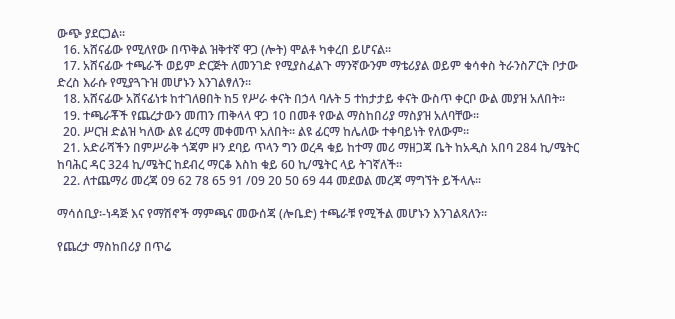ውጭ ያደርጋል፡፡
  16. አሸናፊው የሚለየው በጥቅል ዝቅተኛ ዋጋ (ሎት) ሞልቶ ካቀረበ ይሆናል፡፡
  17. አሸናፊው ተጫራች ወይም ድርጅት ለመንገድ የሚያስፈልጉ ማንኛውንም ማቴሪያል ወይም ቁሳቀስ ትራንስፖርት ቦታው ድረስ እራሱ የሚያጓጉዝ መሆኑን እንገልፃለን፡፡
  18. አሸናፊው አሸናፊነቱ ከተገለፀበት ከ5 የሥራ ቀናት በኃላ ባሉት 5 ተከታታይ ቀናት ውስጥ ቀርቦ ውል መያዝ አለበት፡፡
  19. ተጫራቾች የጨረታውን መጠን ጠቅላላ ዋጋ 10 በመቶ የውል ማስከበሪያ ማስያዝ አለባቸው፡፡
  20. ሥርዝ ድልዝ ካለው ልዩ ፊርማ መቀመጥ አለበት፡፡ ልዩ ፊርማ ከሌለው ተቀባይነት የለውም፡፡
  21. አድራሻችን በምሥራቅ ጎጃም ዞን ደባይ ጥላን ግን ወረዳ ቁይ ከተማ መሪ ማዘጋጃ ቤት ከአዲስ አበባ 284 ኪ/ሜትር ከባሕር ዳር 324 ኪ/ሜትር ከደብረ ማርቆ እስከ ቁይ 60 ኪ/ሜትር ላይ ትገኛለች፡፡
  22. ለተጨማሪ መረጃ 09 62 78 65 91 /09 20 50 69 44 መደወል መረጃ ማግኘት ይችላሉ፡፡

ማሳሰቢያ፡-ነዳጅ እና የማሽኖች ማምጫና መውሰጃ (ሎቤድ) ተጫራቹ የሚችል መሆኑን እንገልጻለን፡፡

የጨረታ ማስከበሪያ በጥሬ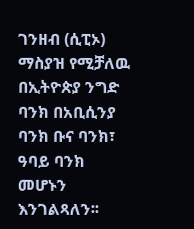ገንዘብ (ሲፒኦ) ማስያዝ የሚቻለዉ በኢትዮጵያ ንግድ ባንክ በአቢሲንያ ባንክ ቡና ባንክ፣ ዓባይ ባንክ መሆኑን እንገልጻለን፡፡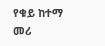የቁይ ከተማ መሪ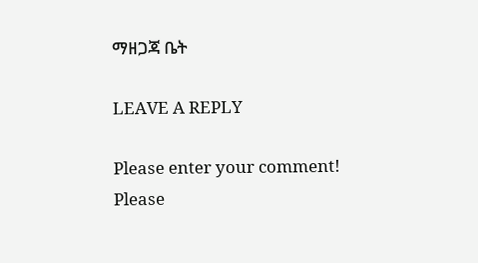ማዘጋጃ ቤት

LEAVE A REPLY

Please enter your comment!
Please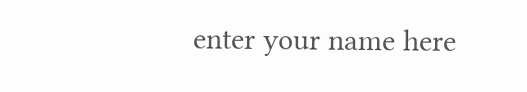enter your name here